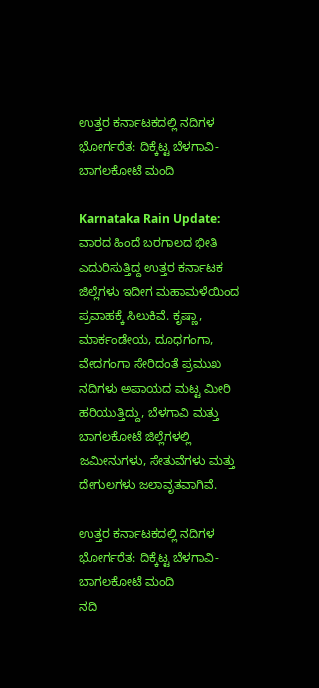ಉತ್ತರ ಕರ್ನಾಟಕದಲ್ಲಿ ನದಿಗಳ ಭೋರ್ಗರೆತ: ದಿಕ್ಕೆಟ್ಟ ಬೆಳಗಾವಿ-ಬಾಗಲಕೋಟೆ ಮಂದಿ

Karnataka Rain Update: ವಾರದ ಹಿಂದೆ ಬರಗಾಲದ ಭೀತಿ ಎದುರಿಸುತ್ತಿದ್ದ ಉತ್ತರ ಕರ್ನಾಟಕ ಜಿಲ್ಲೆಗಳು ಇದೀಗ ಮಹಾಮಳೆಯಿಂದ ಪ್ರವಾಹಕ್ಕೆ ಸಿಲುಕಿವೆ. ಕೃಷ್ಣಾ, ಮಾರ್ಕಂಡೇಯ, ದೂಧಗಂಗಾ, ವೇದಗಂಗಾ ಸೇರಿದಂತೆ ಪ್ರಮುಖ ನದಿಗಳು ಅಪಾಯದ ಮಟ್ಟ ಮೀರಿ ಹರಿಯುತ್ತಿದ್ದು, ಬೆಳಗಾವಿ ಮತ್ತು ಬಾಗಲಕೋಟೆ ಜಿಲ್ಲೆಗಳಲ್ಲಿ ಜಮೀನುಗಳು, ಸೇತುವೆಗಳು ಮತ್ತು ದೇಗುಲಗಳು ಜಲಾವೃತವಾಗಿವೆ.

ಉತ್ತರ ಕರ್ನಾಟಕದಲ್ಲಿ ನದಿಗಳ ಭೋರ್ಗರೆತ: ದಿಕ್ಕೆಟ್ಟ ಬೆಳಗಾವಿ-ಬಾಗಲಕೋಟೆ ಮಂದಿ
ನದಿ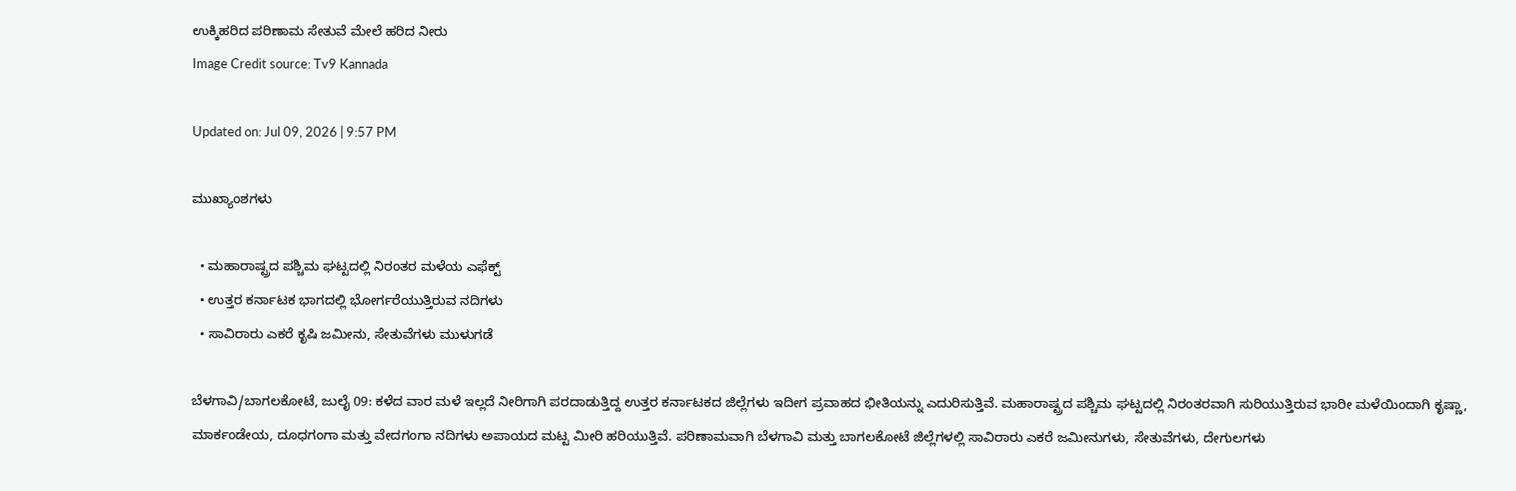ಉಕ್ಕಿಹರಿದ ಪರಿಣಾಮ ಸೇತುವೆ ಮೇಲೆ ಹರಿದ ನೀರು
Image Credit source: Tv9 Kannada

Updated on: Jul 09, 2026 | 9:57 PM

ಮುಖ್ಯಾಂಶಗಳು

  • ಮಹಾರಾಷ್ಟ್ರದ ಪಶ್ಚಿಮ ಘಟ್ಟದಲ್ಲಿ ನಿರಂತರ ಮಳೆಯ ಎಫೆಕ್ಟ್
  • ಉತ್ತರ ಕರ್ನಾಟಕ ಭಾಗದಲ್ಲಿ ಭೋರ್ಗರೆಯುತ್ತಿರುವ ನದಿಗಳು
  • ಸಾವಿರಾರು ಎಕರೆ ಕೃಷಿ ಜಮೀನು, ಸೇತುವೆಗಳು ಮುಳುಗಡೆ

ಬೆಳಗಾವಿ/ಬಾಗಲಕೋಟೆ, ಜುಲೈ 09: ಕಳೆದ ವಾರ ಮಳೆ ಇಲ್ಲದೆ ನೀರಿಗಾಗಿ ಪರದಾಡುತ್ತಿದ್ದ ಉತ್ತರ ಕರ್ನಾಟಕದ ಜಿಲ್ಲೆಗಳು ಇದೀಗ ಪ್ರವಾಹದ ಭೀತಿಯನ್ನು ಎದುರಿಸುತ್ತಿವೆ. ಮಹಾರಾಷ್ಟ್ರದ ಪಶ್ಚಿಮ ಘಟ್ಟದಲ್ಲಿ ನಿರಂತರವಾಗಿ ಸುರಿಯುತ್ತಿರುವ ಭಾರೀ ಮಳೆಯಿಂದಾಗಿ ಕೃಷ್ಣಾ, ಮಾರ್ಕಂಡೇಯ, ದೂಧಗಂಗಾ ಮತ್ತು ವೇದಗಂಗಾ ನದಿಗಳು ಅಪಾಯದ ಮಟ್ಟ ಮೀರಿ ಹರಿಯುತ್ತಿವೆ. ಪರಿಣಾಮವಾಗಿ ಬೆಳಗಾವಿ ಮತ್ತು ಬಾಗಲಕೋಟೆ ಜಿಲ್ಲೆಗಳಲ್ಲಿ ಸಾವಿರಾರು ಎಕರೆ ಜಮೀನುಗಳು, ಸೇತುವೆಗಳು, ದೇಗುಲಗಳು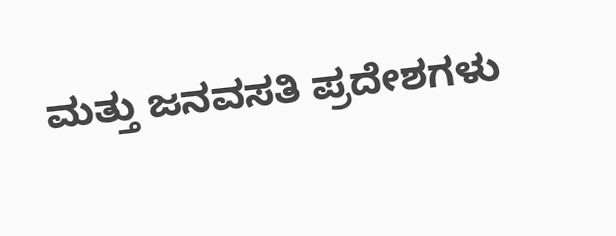ಮತ್ತು ಜನವಸತಿ ಪ್ರದೇಶಗಳು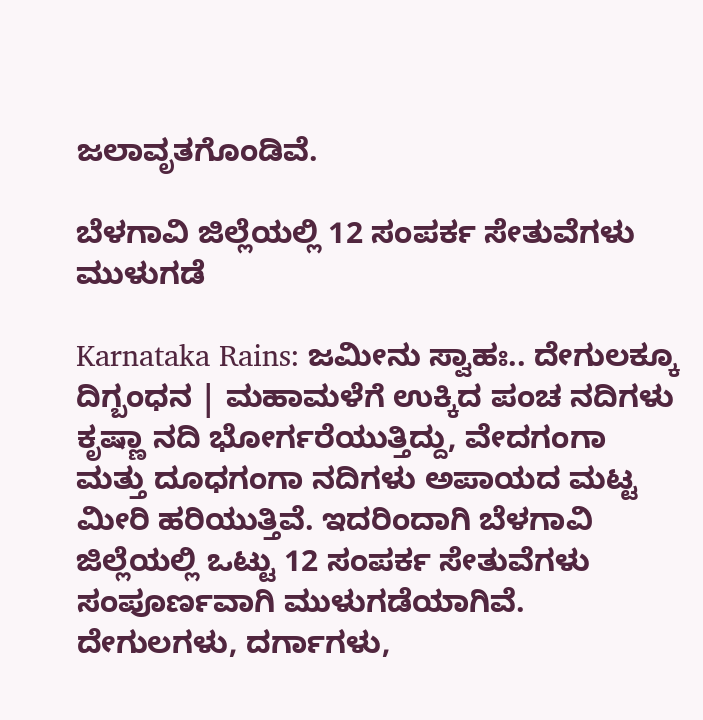ಜಲಾವೃತಗೊಂಡಿವೆ.

ಬೆಳಗಾವಿ ಜಿಲ್ಲೆಯಲ್ಲಿ 12 ಸಂಪರ್ಕ ಸೇತುವೆಗಳು ಮುಳುಗಡೆ

Karnataka Rains: ಜಮೀನು ಸ್ವಾಹಃ.. ದೇಗುಲಕ್ಕೂ ದಿಗ್ಬಂಧನ | ಮಹಾಮಳೆಗೆ ಉಕ್ಕಿದ ಪಂಚ ನದಿಗಳು
ಕೃಷ್ಣಾ ನದಿ ಭೋರ್ಗರೆಯುತ್ತಿದ್ದು, ವೇದಗಂಗಾ ಮತ್ತು ದೂಧಗಂಗಾ ನದಿಗಳು ಅಪಾಯದ ಮಟ್ಟ ಮೀರಿ ಹರಿಯುತ್ತಿವೆ. ಇದರಿಂದಾಗಿ ಬೆಳಗಾವಿ ಜಿಲ್ಲೆಯಲ್ಲಿ ಒಟ್ಟು 12 ಸಂಪರ್ಕ ಸೇತುವೆಗಳು ಸಂಪೂರ್ಣವಾಗಿ ಮುಳುಗಡೆಯಾಗಿವೆ. ದೇಗುಲಗಳು, ದರ್ಗಾಗಳು,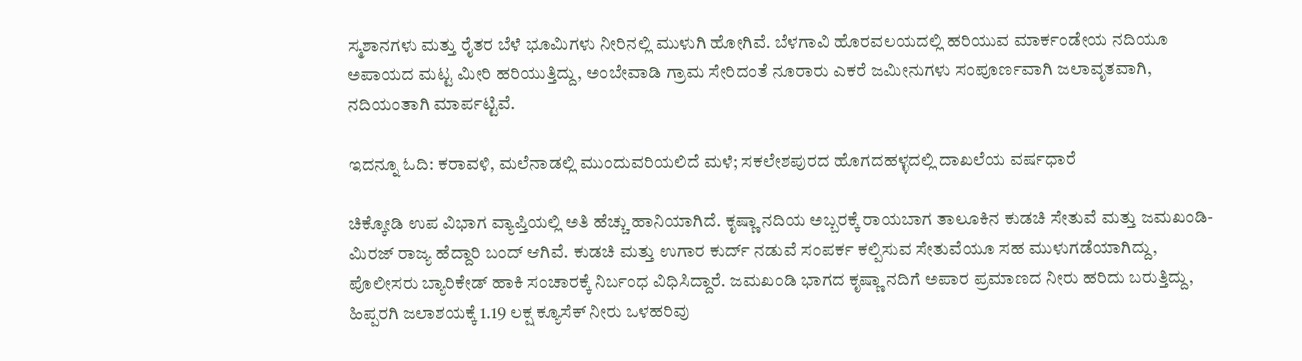ಸ್ಮಶಾನಗಳು ಮತ್ತು ರೈತರ ಬೆಳೆ ಭೂಮಿಗಳು ನೀರಿನಲ್ಲಿ ಮುಳುಗಿ ಹೋಗಿವೆ. ಬೆಳಗಾವಿ ಹೊರವಲಯದಲ್ಲಿ ಹರಿಯುವ ಮಾರ್ಕಂಡೇಯ ನದಿಯೂ ಅಪಾಯದ ಮಟ್ಟ ಮೀರಿ ಹರಿಯುತ್ತಿದ್ದು, ಅಂಬೇವಾಡಿ ಗ್ರಾಮ ಸೇರಿದಂತೆ ನೂರಾರು ಎಕರೆ ಜಮೀನುಗಳು ಸಂಪೂರ್ಣವಾಗಿ ಜಲಾವೃತವಾಗಿ, ನದಿಯಂತಾಗಿ ಮಾರ್ಪಟ್ಟಿವೆ.

ಇದನ್ನೂ ಓದಿ: ಕರಾವಳಿ, ಮಲೆನಾಡಲ್ಲಿ ಮುಂದುವರಿಯಲಿದೆ ಮಳೆ; ಸಕಲೇಶಪುರದ ಹೊಗದಹಳ್ಳದಲ್ಲಿ ದಾಖಲೆಯ ವರ್ಷಧಾರೆ

ಚಿಕ್ಕೋಡಿ ಉಪ ವಿಭಾಗ ವ್ಯಾಪ್ತಿಯಲ್ಲಿ ಅತಿ ಹೆಚ್ಚು ಹಾನಿಯಾಗಿದೆ. ಕೃಷ್ಣಾ ನದಿಯ ಅಬ್ಬರಕ್ಕೆ ರಾಯಬಾಗ ತಾಲೂಕಿನ ಕುಡಚಿ ಸೇತುವೆ ಮತ್ತು ಜಮಖಂಡಿ-ಮಿರಜ್ ರಾಜ್ಯ ಹೆದ್ದಾರಿ ಬಂದ್ ಆಗಿವೆ. ಕುಡಚಿ ಮತ್ತು ಉಗಾರ ಕುರ್ದ್ ನಡುವೆ ಸಂಪರ್ಕ ಕಲ್ಪಿಸುವ ಸೇತುವೆಯೂ ಸಹ ಮುಳುಗಡೆಯಾಗಿದ್ದು, ಪೊಲೀಸರು ಬ್ಯಾರಿಕೇಡ್ ಹಾಕಿ ಸಂಚಾರಕ್ಕೆ ನಿರ್ಬಂಧ ವಿಧಿಸಿದ್ದಾರೆ. ಜಮಖಂಡಿ ಭಾಗದ ಕೃಷ್ಣಾ ನದಿಗೆ ಅಪಾರ ಪ್ರಮಾಣದ ನೀರು ಹರಿದು ಬರುತ್ತಿದ್ದು, ಹಿಪ್ಪರಗಿ ಜಲಾಶಯಕ್ಕೆ 1.19 ಲಕ್ಷ ಕ್ಯೂಸೆಕ್ ನೀರು ಒಳಹರಿವು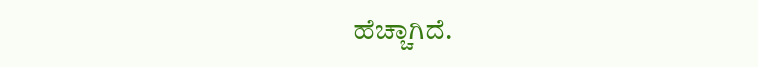ಹೆಚ್ಚಾಗಿದೆ.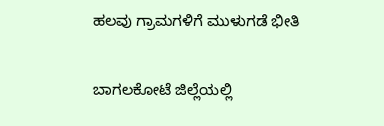ಹಲವು ಗ್ರಾಮಗಳಿಗೆ ಮುಳುಗಡೆ ಭೀತಿ

ಬಾಗಲಕೋಟೆ ಜಿಲ್ಲೆಯಲ್ಲಿ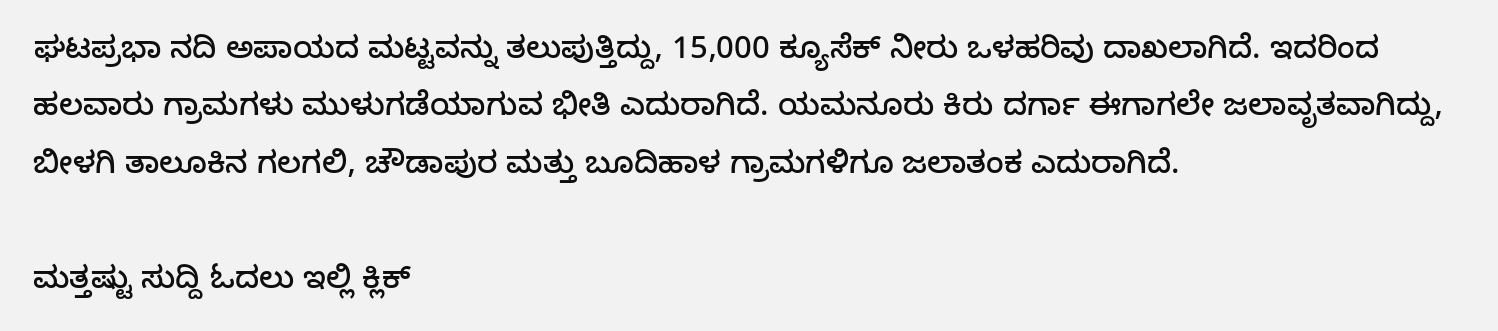ಘಟಪ್ರಭಾ ನದಿ ಅಪಾಯದ ಮಟ್ಟವನ್ನು ತಲುಪುತ್ತಿದ್ದು, 15,000 ಕ್ಯೂಸೆಕ್ ನೀರು ಒಳಹರಿವು ದಾಖಲಾಗಿದೆ. ಇದರಿಂದ ಹಲವಾರು ಗ್ರಾಮಗಳು ಮುಳುಗಡೆಯಾಗುವ ಭೀತಿ ಎದುರಾಗಿದೆ. ಯಮನೂರು ಕಿರು ದರ್ಗಾ ಈಗಾಗಲೇ ಜಲಾವೃತವಾಗಿದ್ದು, ಬೀಳಗಿ ತಾಲೂಕಿನ ಗಲಗಲಿ, ಚೌಡಾಪುರ ಮತ್ತು ಬೂದಿಹಾಳ ಗ್ರಾಮಗಳಿಗೂ ಜಲಾತಂಕ ಎದುರಾಗಿದೆ.

ಮತ್ತಷ್ಟು ಸುದ್ದಿ ಓದಲು ಇಲ್ಲಿ ಕ್ಲಿಕ್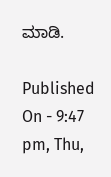ಮಾಡಿ.

Published On - 9:47 pm, Thu,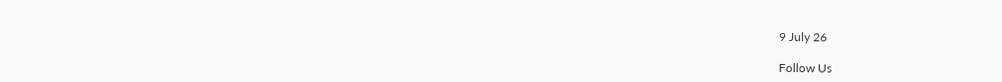9 July 26

Follow Us